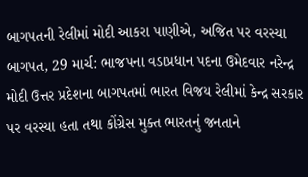બાગપતની રેલીમાં મોદી આકરા પાણીએ, અજિત પર વરસ્યા
બાગપત, 29 માર્ચ: ભાજપના વડાપ્રધાન પદના ઉમેદવાર નરેન્દ્ર મોદી ઉત્તર પ્રદેશના બાગપતમાં ભારત વિજય રેલીમાં કેન્દ્ર સરકાર પર વરસ્યા હતા તથા કોંગ્રેસ મુક્ત ભારતનું જનતાને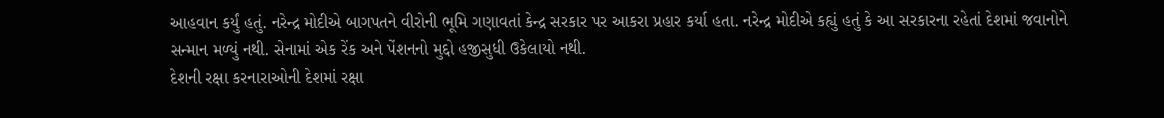આહવાન કર્યું હતું. નરેન્દ્ર મોદીએ બાગપતને વીરોની ભૂમિ ગણાવતાં કેન્દ્ર સરકાર પર આકરા પ્રહાર કર્યા હતા. નરેન્દ્ર મોદીએ કહ્યું હતું કે આ સરકારના રહેતાં દેશમાં જવાનોને સન્માન મળ્યું નથી. સેનામાં એક રેંક અને પેંશનનો મુદ્દો હજીસુધી ઉકેલાયો નથી.
દેશની રક્ષા કરનારાઓની દેશમાં રક્ષા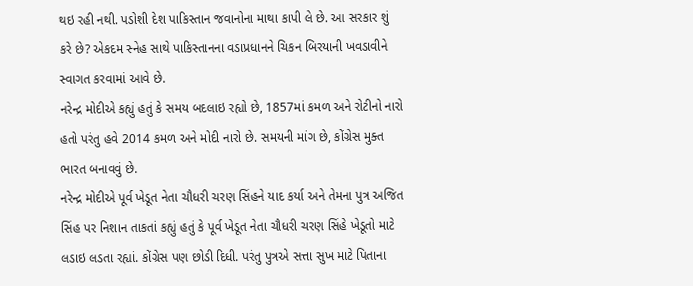થઇ રહી નથી. પડોશી દેશ પાકિસ્તાન જવાનોના માથા કાપી લે છે. આ સરકાર શું કરે છે? એકદમ સ્નેહ સાથે પાકિસ્તાનના વડાપ્રધાનને ચિકન બિરયાની ખવડાવીને સ્વાગત કરવામાં આવે છે.
નરેન્દ્ર મોદીએ કહ્યું હતું કે સમય બદલાઇ રહ્યો છે, 1857માં કમળ અને રોટીનો નારો હતો પરંતુ હવે 2014 કમળ અને મોદી નારો છે. સમયની માંગ છે, કોંગ્રેસ મુક્ત ભારત બનાવવું છે.
નરેન્દ્ર મોદીએ પૂર્વ ખેડૂત નેતા ચૌધરી ચરણ સિંહને યાદ કર્યા અને તેમના પુત્ર અજિત સિંહ પર નિશાન તાકતાં કહ્યું હતું કે પૂર્વ ખેડૂત નેતા ચૌધરી ચરણ સિંહે ખેડૂતો માટે લડાઇ લડતા રહ્યાં. કોંગ્રેસ પણ છોડી દિધી. પરંતુ પુત્રએ સત્તા સુખ માટે પિતાના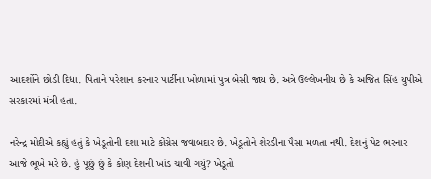આદર્શોને છોડી દિધા. પિતાને પરેશાન કરનાર પાર્ટીના ખોળામાં પુત્ર બેસી જાય છે. અત્રે ઉલ્લેખનીય છે કે અજિત સિંહ યુપીએ સરકારમાં મંત્રી હતા.

નરેન્દ્ર મોદીએ કહ્યું હતું કે ખેડૂતોની દશા માટે કોંગ્રેસ જવાબદાર છે. ખેડૂતોને શેરડીના પૈસા મળતા નથી. દેશનું પેટ ભરનાર આજે ભૂખે મરે છે. હું પૂછું છું કે કોણ દેશની ખાંડ ચાવી ગયું? ખેડૂતો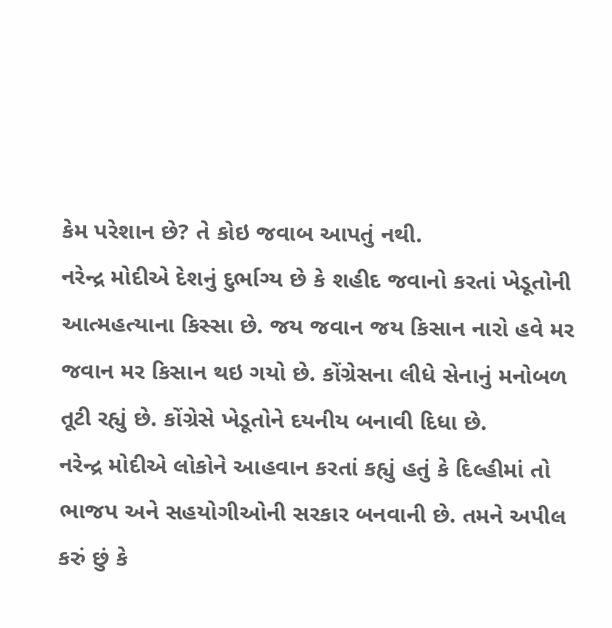કેમ પરેશાન છે? તે કોઇ જવાબ આપતું નથી.
નરેન્દ્ર મોદીએ દેશનું દુર્ભાગ્ય છે કે શહીદ જવાનો કરતાં ખેડૂતોની આત્મહત્યાના કિસ્સા છે. જય જવાન જય કિસાન નારો હવે મર જવાન મર કિસાન થઇ ગયો છે. કોંગ્રેસના લીધે સેનાનું મનોબળ તૂટી રહ્યું છે. કોંગ્રેસે ખેડૂતોને દયનીય બનાવી દિધા છે.
નરેન્દ્ર મોદીએ લોકોને આહવાન કરતાં કહ્યું હતું કે દિલ્હીમાં તો ભાજપ અને સહયોગીઓની સરકાર બનવાની છે. તમને અપીલ કરું છું કે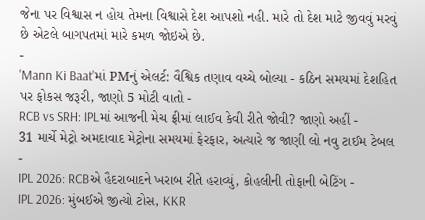જેના પર વિશ્વાસ ન હોય તેમના વિશ્વાસે દેશ આપશો નહી. મારે તો દેશ માટે જીવવું મરવું છે એટલે બાગપતમાં મારે કમળ જોઇએ છે.
-
'Mann Ki Baat'માં PMનું એલર્ટ: વૈશ્વિક તણાવ વચ્ચે બોલ્યા - કઠિન સમયમાં દેશહિત પર ફોકસ જરૂરી, જાણો 5 મોટી વાતો -
RCB vs SRH: IPLમાં આજની મેચ ફ્રીમાં લાઈવ કેવી રીતે જોવી? જાણો અહીં -
31 માર્ચે મેટ્રો અમદાવાદ મેટ્રોના સમયમાં ફેરફાર, અત્યારે જ જાણી લો નવુ ટાઈમ ટેબલ -
IPL 2026: RCBએ હૈદરાબાદને ખરાબ રીતે હરાવ્યું, કોહલીની તોફાની બેટિંગ -
IPL 2026: મુંબઈએ જીત્યો ટોસ, KKR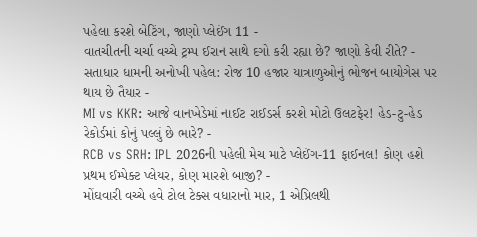પહેલા કરશે બેટિંગ, જાણો પ્લેઈંગ 11 -
વાતચીતની ચર્ચા વચ્ચે ટ્રમ્પ ઈરાન સાથે દગો કરી રહ્યા છે? જાણો કેવી રીતે? -
સતાધાર ધામની અનોખી પહેલ: રોજ 10 હજાર યાત્રાળુઓનું ભોજન બાયોગેસ પર થાય છે તૈયાર -
MI vs KKR: આજે વાનખેડેમાં નાઈટ રાઈડર્સ કરશે મોટો ઉલટફેર! હેડ-ટુ-હેડ રેકોર્ડમાં કોનું પલ્લું છે ભારે? -
RCB vs SRH: IPL 2026ની પહેલી મેચ માટે પ્લેઈંગ-11 ફાઈનલ! કોણ હશે પ્રથમ ઈમ્પેક્ટ પ્લેયર, કોણ મારશે બાજી? -
મોંઘવારી વચ્ચે હવે ટોલ ટેક્સ વધારાનો માર, 1 એપ્રિલથી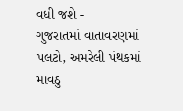વધી જશે -
ગુજરાતમાં વાતાવરણમાં પલટો, અમરેલી પંથકમાં માવઠુ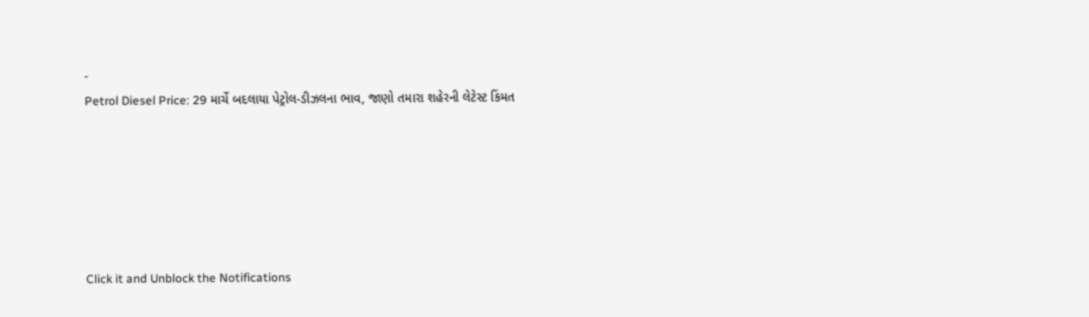-
Petrol Diesel Price: 29 માર્ચે બદલાયા પેટ્રોલ-ડીઝલના ભાવ, જાણો તમારા શહેરની લેટેસ્ટ કિંમત






Click it and Unblock the Notifications